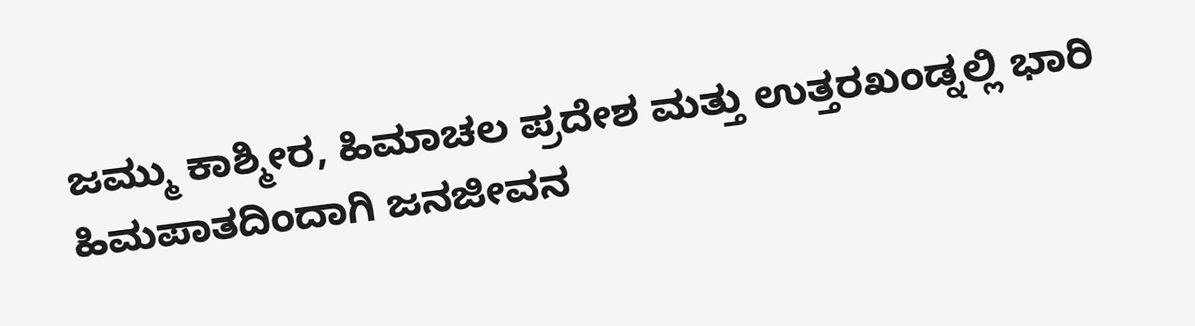ಜಮ್ಮು ಕಾಶ್ಮೀರ, ಹಿಮಾಚಲ ಪ್ರದೇಶ ಮತ್ತು ಉತ್ತರಖಂಡ್ನಲ್ಲಿ ಭಾರಿ ಹಿಮಪಾತದಿಂದಾಗಿ ಜನಜೀವನ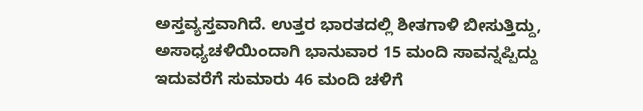ಅಸ್ತವ್ಯಸ್ತವಾಗಿದೆ. ಉತ್ತರ ಭಾರತದಲ್ಲಿ ಶೀತಗಾಳಿ ಬೀಸುತ್ತಿದ್ದು, ಅಸಾಧ್ಯಚಳಿಯಿಂದಾಗಿ ಭಾನುವಾರ 15 ಮಂದಿ ಸಾವನ್ನಪ್ಪಿದ್ದು ಇದುವರೆಗೆ ಸುಮಾರು 46 ಮಂದಿ ಚಳಿಗೆ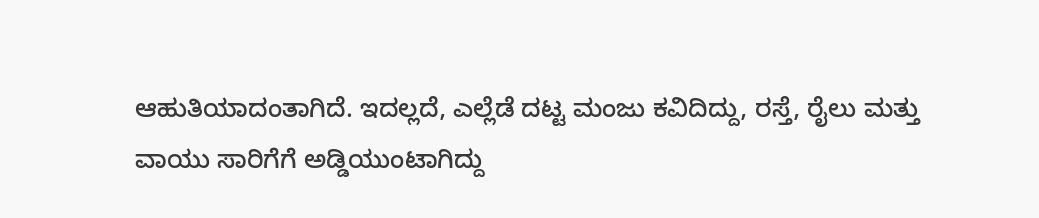ಆಹುತಿಯಾದಂತಾಗಿದೆ. ಇದಲ್ಲದೆ, ಎಲ್ಲೆಡೆ ದಟ್ಟ ಮಂಜು ಕವಿದಿದ್ದು, ರಸ್ತೆ, ರೈಲು ಮತ್ತು ವಾಯು ಸಾರಿಗೆಗೆ ಅಡ್ಡಿಯುಂಟಾಗಿದ್ದು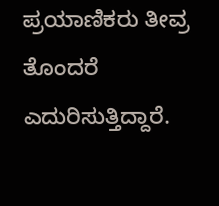ಪ್ರಯಾಣಿಕರು ತೀವ್ರ ತೊಂದರೆ ಎದುರಿಸುತ್ತಿದ್ದಾರೆ.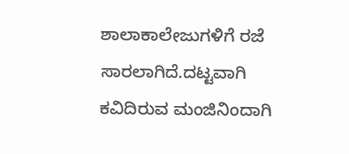ಶಾಲಾಕಾಲೇಜುಗಳಿಗೆ ರಜೆ ಸಾರಲಾಗಿದೆ.ದಟ್ಟವಾಗಿ ಕವಿದಿರುವ ಮಂಜಿನಿಂದಾಗಿ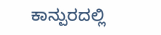ಕಾನ್ಪುರದಲ್ಲಿ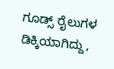ಗೂಡ್ಸ್ ರೈಲುಗಳ ಡಿಕ್ಕಿಯಾಗಿದ್ದು,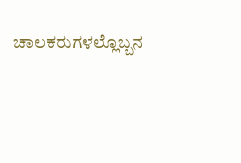ಚಾಲಕರುಗಳಲ್ಲೊಬ್ಬನ